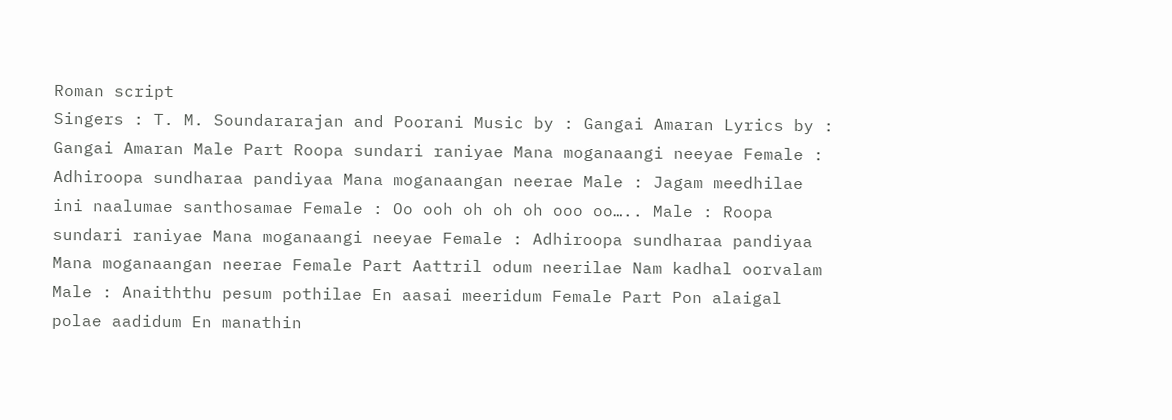Roman script
Singers : T. M. Soundararajan and Poorani Music by : Gangai Amaran Lyrics by : Gangai Amaran Male Part Roopa sundari raniyae Mana moganaangi neeyae Female : Adhiroopa sundharaa pandiyaa Mana moganaangan neerae Male : Jagam meedhilae ini naalumae santhosamae Female : Oo ooh oh oh oh ooo oo….. Male : Roopa sundari raniyae Mana moganaangi neeyae Female : Adhiroopa sundharaa pandiyaa Mana moganaangan neerae Female Part Aattril odum neerilae Nam kadhal oorvalam Male : Anaiththu pesum pothilae En aasai meeridum Female Part Pon alaigal polae aadidum En manathin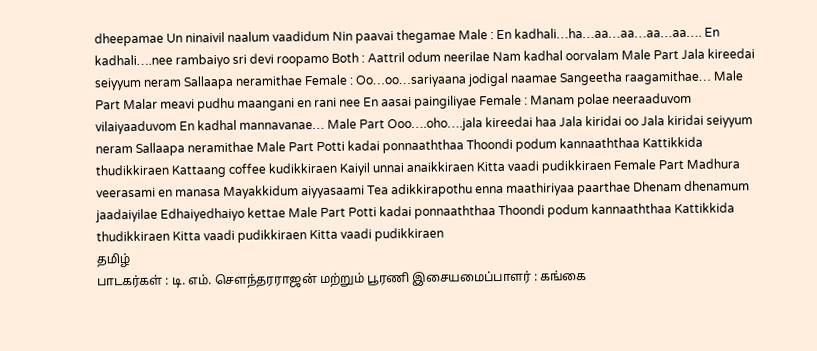dheepamae Un ninaivil naalum vaadidum Nin paavai thegamae Male : En kadhali…ha…aa…aa…aa…aa…. En kadhali….nee rambaiyo sri devi roopamo Both : Aattril odum neerilae Nam kadhal oorvalam Male Part Jala kireedai seiyyum neram Sallaapa neramithae Female : Oo…oo…sariyaana jodigal naamae Sangeetha raagamithae… Male Part Malar meavi pudhu maangani en rani nee En aasai paingiliyae Female : Manam polae neeraaduvom vilaiyaaduvom En kadhal mannavanae… Male Part Ooo….oho….jala kireedai haa Jala kiridai oo Jala kiridai seiyyum neram Sallaapa neramithae Male Part Potti kadai ponnaaththaa Thoondi podum kannaaththaa Kattikkida thudikkiraen Kattaang coffee kudikkiraen Kaiyil unnai anaikkiraen Kitta vaadi pudikkiraen Female Part Madhura veerasami en manasa Mayakkidum aiyyasaami Tea adikkirapothu enna maathiriyaa paarthae Dhenam dhenamum jaadaiyilae Edhaiyedhaiyo kettae Male Part Potti kadai ponnaaththaa Thoondi podum kannaaththaa Kattikkida thudikkiraen Kitta vaadi pudikkiraen Kitta vaadi pudikkiraen
தமிழ்
பாடகர்கள் : டி. எம். சௌந்தரராஜன் மற்றும் பூரணி இசையமைப்பாளர் : கங்கை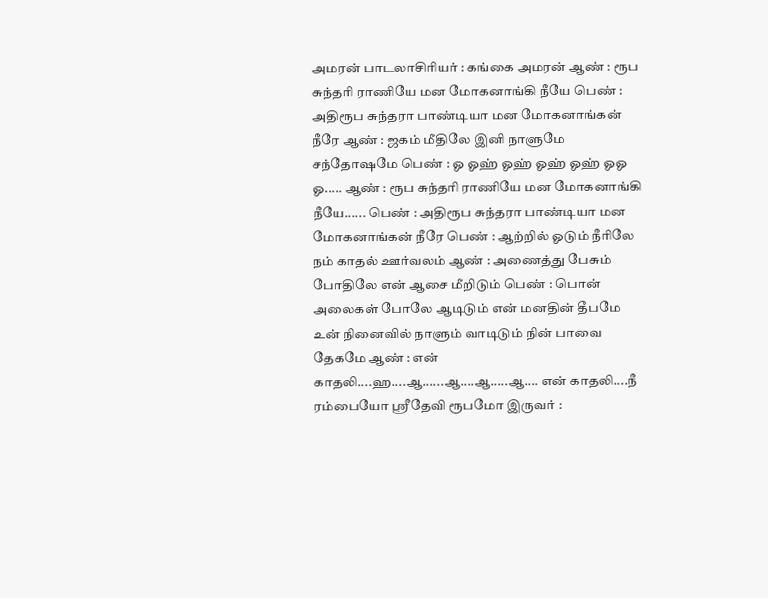அமரன் பாடலாசிரியர் : கங்கை அமரன் ஆண் : ரூப சுந்தரி ராணியே மன மோகனாங்கி நீயே பெண் : அதிரூப சுந்தரா பாண்டியா மன மோகனாங்கன் நீரே ஆண் : ஜகம் மீதிலே இனி நாளுமே சந்தோஷமே பெண் : ஓ ஓஹ் ஓஹ் ஓஹ் ஓஹ் ஓஓ ஓ..... ஆண் : ரூப சுந்தரி ராணியே மன மோகனாங்கி நீயே...... பெண் : அதிரூப சுந்தரா பாண்டியா மன மோகனாங்கன் நீரே பெண் : ஆற்றில் ஓடும் நீரிலே நம் காதல் ஊர்வலம் ஆண் : அணைத்து பேசும் போதிலே என் ஆசை மீறிடும் பெண் : பொன் அலைகள் போலே ஆடிடும் என் மனதின் தீபமே உன் நினைவில் நாளும் வாடிடும் நின் பாவை தேகமே ஆண் : என் காதலி....ஹ....ஆ......ஆ....ஆ.....ஆ.... என் காதலி....நீ ரம்பையோ ஸ்ரீதேவி ரூபமோ இருவர் :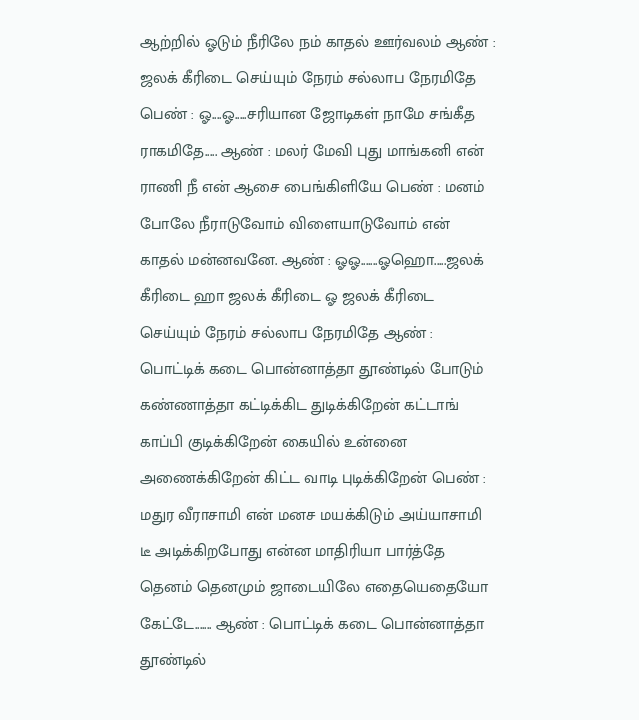ஆற்றில் ஓடும் நீரிலே நம் காதல் ஊர்வலம் ஆண் : ஜலக் கீரிடை செய்யும் நேரம் சல்லாப நேரமிதே பெண் : ஓ....ஓ.....சரியான ஜோடிகள் நாமே சங்கீத ராகமிதே..... ஆண் : மலர் மேவி புது மாங்கனி என் ராணி நீ என் ஆசை பைங்கிளியே பெண் : மனம் போலே நீராடுவோம் விளையாடுவோம் என் காதல் மன்னவனே. ஆண் : ஓஓ.......ஓஹொ.....ஜலக் கீரிடை ஹா ஜலக் கீரிடை ஓ ஜலக் கீரிடை செய்யும் நேரம் சல்லாப நேரமிதே ஆண் : பொட்டிக் கடை பொன்னாத்தா தூண்டில் போடும் கண்ணாத்தா கட்டிக்கிட துடிக்கிறேன் கட்டாங் காப்பி குடிக்கிறேன் கையில் உன்னை அணைக்கிறேன் கிட்ட வாடி புடிக்கிறேன் பெண் : மதுர வீராசாமி என் மனச மயக்கிடும் அய்யாசாமி டீ அடிக்கிறபோது என்ன மாதிரியா பார்த்தே தெனம் தெனமும் ஜாடையிலே எதையெதையோ கேட்டே....... ஆண் : பொட்டிக் கடை பொன்னாத்தா தூண்டில்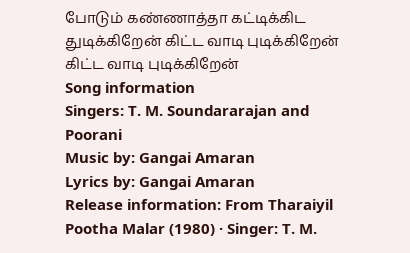போடும் கண்ணாத்தா கட்டிக்கிட துடிக்கிறேன் கிட்ட வாடி புடிக்கிறேன் கிட்ட வாடி புடிக்கிறேன்
Song information
Singers: T. M. Soundararajan and Poorani
Music by: Gangai Amaran
Lyrics by: Gangai Amaran
Release information: From Tharaiyil Pootha Malar (1980) · Singer: T. M.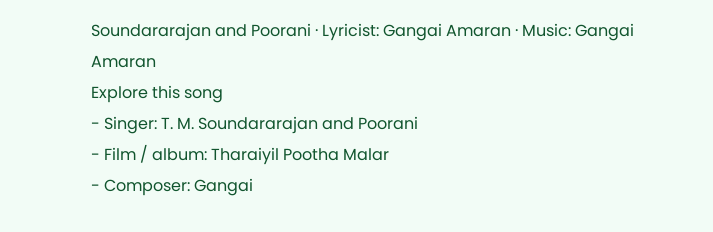Soundararajan and Poorani · Lyricist: Gangai Amaran · Music: Gangai Amaran
Explore this song
- Singer: T. M. Soundararajan and Poorani
- Film / album: Tharaiyil Pootha Malar
- Composer: Gangai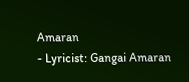Amaran
- Lyricist: Gangai Amaran